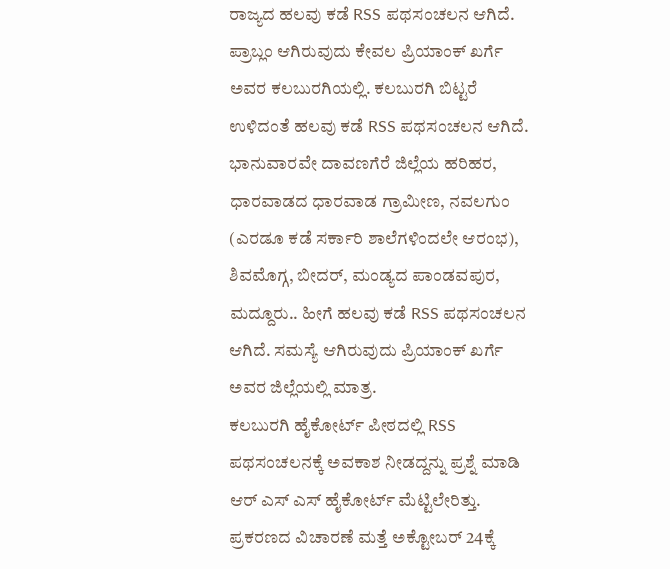ರಾಜ್ಯದ ಹಲವು ಕಡೆ RSS ಪಥಸಂಚಲನ ಆಗಿದೆ. ಪ್ರಾಬ್ಲಂ ಆಗಿರುವುದು ಕೇವಲ ಪ್ರಿಯಾಂಕ್ ಖರ್ಗೆ ಅವರ ಕಲಬುರಗಿಯಲ್ಲಿ. ಕಲಬುರಗಿ ಬಿಟ್ಟರೆ ಉಳಿದಂತೆ ಹಲವು ಕಡೆ RSS ಪಥಸಂಚಲನ ಆಗಿದೆ. ಭಾನುವಾರವೇ ದಾವಣಗೆರೆ ಜಿಲ್ಲೆಯ ಹರಿಹರ, ಧಾರವಾಡದ ಧಾರವಾಡ ಗ್ರಾಮೀಣ, ನವಲಗುಂ (ಎರಡೂ ಕಡೆ ಸರ್ಕಾರಿ ಶಾಲೆಗಳಿಂದಲೇ ಆರಂಭ), ಶಿವಮೊಗ್ಗ, ಬೀದರ್, ಮಂಡ್ಯದ ಪಾಂಡವಪುರ, ಮದ್ದೂರು.. ಹೀಗೆ ಹಲವು ಕಡೆ RSS ಪಥಸಂಚಲನ ಆಗಿದೆ. ಸಮಸ್ಯೆ ಆಗಿರುವುದು ಪ್ರಿಯಾಂಕ್ ಖರ್ಗೆ ಅವರ ಜಿಲ್ಲೆಯಲ್ಲಿ ಮಾತ್ರ.
ಕಲಬುರಗಿ ಹೈಕೋರ್ಟ್ ಪೀಠದಲ್ಲಿ RSS ಪಥಸಂಚಲನಕ್ಕೆ ಅವಕಾಶ ನೀಡದ್ದನ್ನು ಪ್ರಶ್ನೆ ಮಾಡಿ ಆರ್ ಎಸ್ ಎಸ್ ಹೈಕೋರ್ಟ್ ಮೆಟ್ಟಿಲೇರಿತ್ತು. ಪ್ರಕರಣದ ವಿಚಾರಣೆ ಮತ್ತೆ ಅಕ್ಟೋಬರ್ 24ಕ್ಕೆ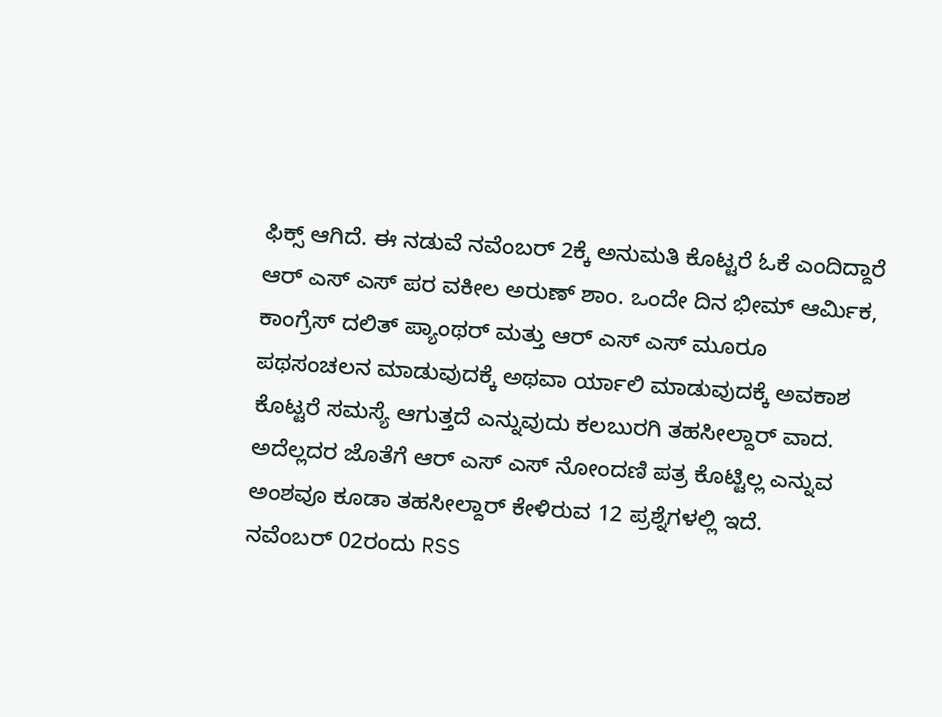ಫಿಕ್ಸ್ ಆಗಿದೆ. ಈ ನಡುವೆ ನವೆಂಬರ್ 2ಕ್ಕೆ ಅನುಮತಿ ಕೊಟ್ಟರೆ ಓಕೆ ಎಂದಿದ್ದಾರೆ ಆರ್ ಎಸ್ ಎಸ್ ಪರ ವಕೀಲ ಅರುಣ್ ಶಾಂ. ಒಂದೇ ದಿನ ಭೀಮ್ ಆರ್ಮಿಕ, ಕಾಂಗ್ರೆಸ್ ದಲಿತ್ ಪ್ಯಾಂಥರ್ ಮತ್ತು ಆರ್ ಎಸ್ ಎಸ್ ಮೂರೂ ಪಥಸಂಚಲನ ಮಾಡುವುದಕ್ಕೆ ಅಥವಾ ರ್ಯಾಲಿ ಮಾಡುವುದಕ್ಕೆ ಅವಕಾಶ ಕೊಟ್ಟರೆ ಸಮಸ್ಯೆ ಆಗುತ್ತದೆ ಎನ್ನುವುದು ಕಲಬುರಗಿ ತಹಸೀಲ್ದಾರ್ ವಾದ. ಅದೆಲ್ಲದರ ಜೊತೆಗೆ ಆರ್ ಎಸ್ ಎಸ್ ನೋಂದಣಿ ಪತ್ರ ಕೊಟ್ಟಿಲ್ಲ ಎನ್ನುವ ಅಂಶವೂ ಕೂಡಾ ತಹಸೀಲ್ದಾರ್ ಕೇಳಿರುವ 12 ಪ್ರಶ್ನೆಗಳಲ್ಲಿ ಇದೆ.
ನವೆಂಬರ್ 02ರಂದು RSS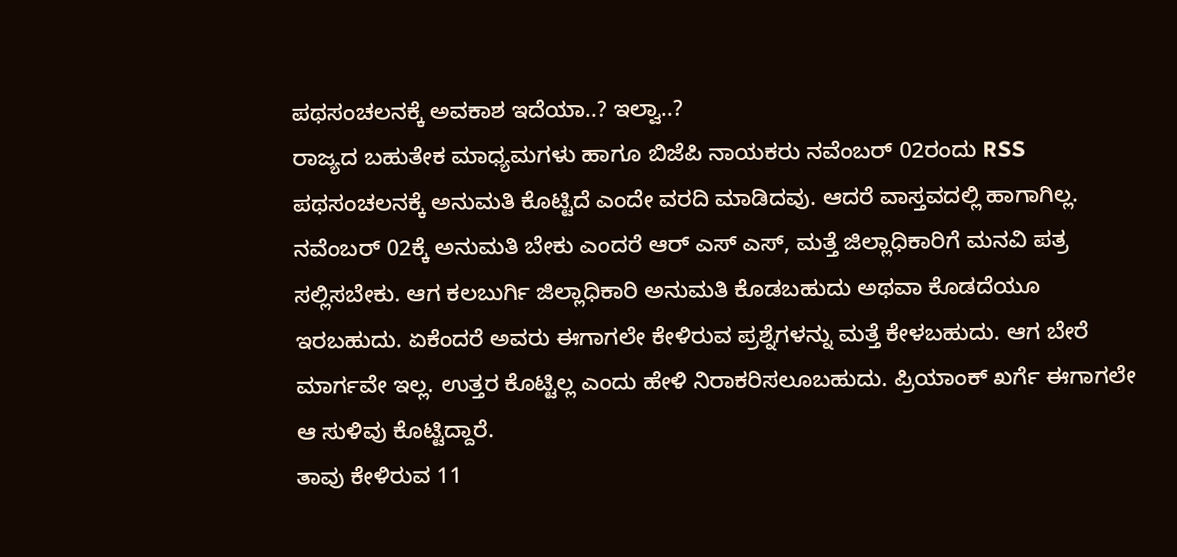ಪಥಸಂಚಲನಕ್ಕೆ ಅವಕಾಶ ಇದೆಯಾ..? ಇಲ್ವಾ..?
ರಾಜ್ಯದ ಬಹುತೇಕ ಮಾಧ್ಯಮಗಳು ಹಾಗೂ ಬಿಜೆಪಿ ನಾಯಕರು ನವೆಂಬರ್ 02ರಂದು RSS ಪಥಸಂಚಲನಕ್ಕೆ ಅನುಮತಿ ಕೊಟ್ಟಿದೆ ಎಂದೇ ವರದಿ ಮಾಡಿದವು. ಆದರೆ ವಾಸ್ತವದಲ್ಲಿ ಹಾಗಾಗಿಲ್ಲ. ನವೆಂಬರ್ 02ಕ್ಕೆ ಅನುಮತಿ ಬೇಕು ಎಂದರೆ ಆರ್ ಎಸ್ ಎಸ್, ಮತ್ತೆ ಜಿಲ್ಲಾಧಿಕಾರಿಗೆ ಮನವಿ ಪತ್ರ ಸಲ್ಲಿಸಬೇಕು. ಆಗ ಕಲಬುರ್ಗಿ ಜಿಲ್ಲಾಧಿಕಾರಿ ಅನುಮತಿ ಕೊಡಬಹುದು ಅಥವಾ ಕೊಡದೆಯೂ ಇರಬಹುದು. ಏಕೆಂದರೆ ಅವರು ಈಗಾಗಲೇ ಕೇಳಿರುವ ಪ್ರಶ್ನೆಗಳನ್ನು ಮತ್ತೆ ಕೇಳಬಹುದು. ಆಗ ಬೇರೆ ಮಾರ್ಗವೇ ಇಲ್ಲ. ಉತ್ತರ ಕೊಟ್ಟಿಲ್ಲ ಎಂದು ಹೇಳಿ ನಿರಾಕರಿಸಲೂಬಹುದು. ಪ್ರಿಯಾಂಕ್ ಖರ್ಗೆ ಈಗಾಗಲೇ ಆ ಸುಳಿವು ಕೊಟ್ಟಿದ್ದಾರೆ.
ತಾವು ಕೇಳಿರುವ 11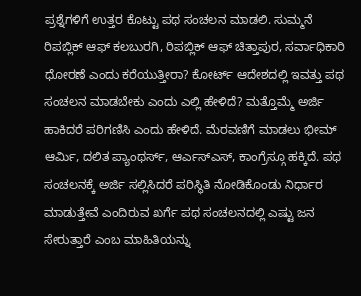ಪ್ರಶ್ನೆಗಳಿಗೆ ಉತ್ತರ ಕೊಟ್ಟು ಪಥ ಸಂಚಲನ ಮಾಡಲಿ. ಸುಮ್ಮನೆ ರಿಪಬ್ಲಿಕ್ ಆಫ್ ಕಲಬುರಗಿ, ರಿಪಬ್ಲಿಕ್ ಆಫ್ ಚಿತ್ತಾಪುರ, ಸರ್ವಾಧಿಕಾರಿ ಧೋರಣೆ ಎಂದು ಕರೆಯುತ್ತೀರಾ? ಕೋರ್ಟ್ ಆದೇಶದಲ್ಲಿ ಇವತ್ತು ಪಥ ಸಂಚಲನ ಮಾಡಬೇಕು ಎಂದು ಎಲ್ಲಿ ಹೇಳಿದೆ? ಮತ್ತೊಮ್ಮೆ ಅರ್ಜಿ ಹಾಕಿದರೆ ಪರಿಗಣಿಸಿ ಎಂದು ಹೇಳಿದೆ. ಮೆರವಣಿಗೆ ಮಾಡಲು ಭೀಮ್ ಆರ್ಮಿ, ದಲಿತ ಪ್ಯಾಂಥರ್ಸ್, ಆರ್ಎಸ್ಎಸ್, ಕಾಂಗ್ರೆಸ್ಗೂ ಹಕ್ಕಿದೆ. ಪಥ ಸಂಚಲನಕ್ಕೆ ಅರ್ಜಿ ಸಲ್ಲಿಸಿದರೆ ಪರಿಸ್ಥಿತಿ ನೋಡಿಕೊಂಡು ನಿರ್ಧಾರ ಮಾಡುತ್ತೇವೆ ಎಂದಿರುವ ಖರ್ಗೆ ಪಥ ಸಂಚಲನದಲ್ಲಿ ಎಷ್ಟು ಜನ ಸೇರುತ್ತಾರೆ ಎಂಬ ಮಾಹಿತಿಯನ್ನು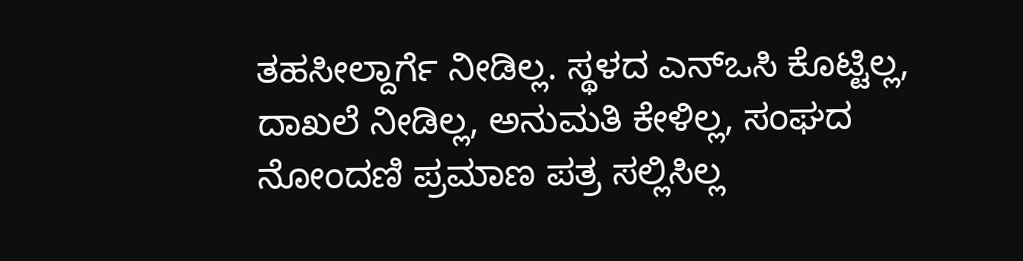ತಹಸೀಲ್ದಾರ್ಗೆ ನೀಡಿಲ್ಲ. ಸ್ಥಳದ ಎನ್ಒಸಿ ಕೊಟ್ಟಿಲ್ಲ, ದಾಖಲೆ ನೀಡಿಲ್ಲ, ಅನುಮತಿ ಕೇಳಿಲ್ಲ, ಸಂಘದ ನೋಂದಣಿ ಪ್ರಮಾಣ ಪತ್ರ ಸಲ್ಲಿಸಿಲ್ಲ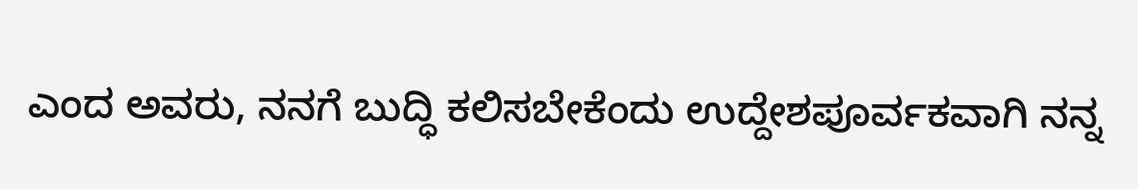ಎಂದ ಅವರು, ನನಗೆ ಬುದ್ಧಿ ಕಲಿಸಬೇಕೆಂದು ಉದ್ದೇಶಪೂರ್ವಕವಾಗಿ ನನ್ನ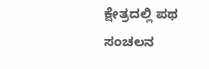ಕ್ಷೇತ್ರದಲ್ಲಿ ಪಥ ಸಂಚಲನ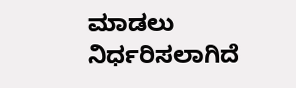ಮಾಡಲು ನಿರ್ಧರಿಸಲಾಗಿದೆ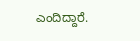ಎಂದಿದ್ದಾರೆ.